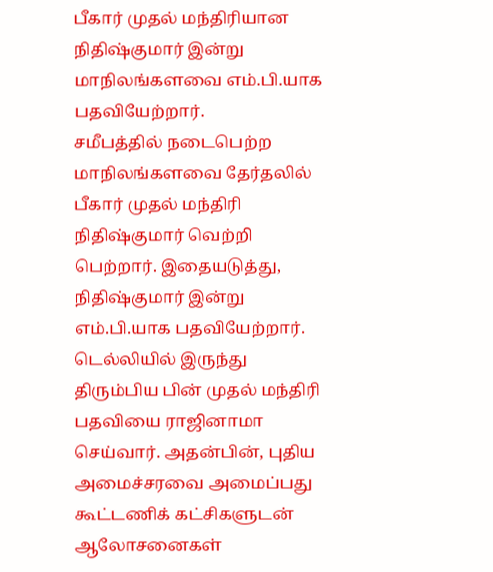பீகார் முதல் மந்திரியான நிதிஷ்குமார் இன்று மாநிலங்களவை எம்.பி.யாக பதவியேற்றார்.
சமீபத்தில் நடைபெற்ற மாநிலங்களவை தேர்தலில் பீகார் முதல் மந்திரி நிதிஷ்குமார் வெற்றி பெற்றார். இதையடுத்து, நிதிஷ்குமார் இன்று எம்.பி.யாக பதவியேற்றார்.
டெல்லியில் இருந்து திரும்பிய பின் முதல் மந்திரி பதவியை ராஜினாமா செய்வார். அதன்பின், புதிய அமைச்சரவை அமைப்பது கூட்டணிக் கட்சிகளுடன் ஆலோசனைகள்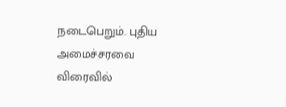நடைபெறும். புதிய அமைச்சரவை விரைவில்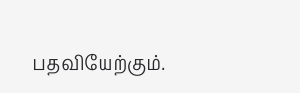பதவியேற்கும்.